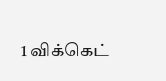1 விக்கெட்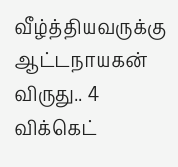வீழ்த்தியவருக்கு ஆட்டநாயகன் விருது.. 4 விக்கெட்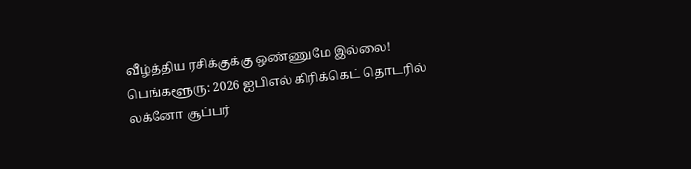வீழ்த்திய ரசிக்குக்கு ஒண்ணுமே இல்லை!
பெங்களூரு: 2026 ஐபிஎல் கிரிக்கெட் தொடரில் லக்னோ சூப்பர்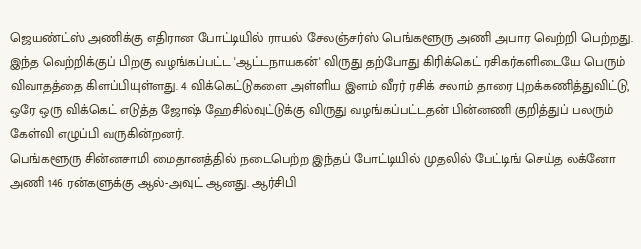ஜெயண்ட்ஸ் அணிக்கு எதிரான போட்டியில் ராயல் சேலஞ்சர்ஸ் பெங்களூரு அணி அபார வெற்றி பெற்றது. இந்த வெற்றிக்குப் பிறகு வழங்கப்பட்ட 'ஆட்டநாயகன்' விருது தற்போது கிரிக்கெட் ரசிகர்களிடையே பெரும் விவாதத்தை கிளப்பியுள்ளது. 4 விக்கெட்டுகளை அள்ளிய இளம் வீரர் ரசிக் சலாம் தாரை புறக்கணித்துவிட்டு, ஒரே ஒரு விக்கெட் எடுத்த ஜோஷ் ஹேசில்வுட்டுக்கு விருது வழங்கப்பட்டதன் பின்னணி குறித்துப் பலரும் கேள்வி எழுப்பி வருகின்றனர்.
பெங்களூரு சின்னசாமி மைதானத்தில் நடைபெற்ற இந்தப் போட்டியில் முதலில் பேட்டிங் செய்த லக்னோ அணி 146 ரன்களுக்கு ஆல்-அவுட் ஆனது. ஆர்சிபி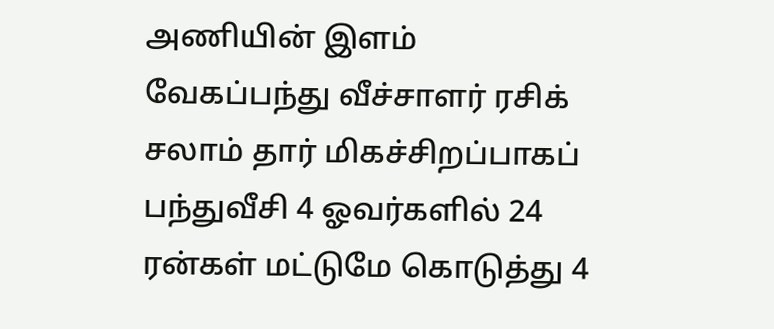அணியின் இளம் வேகப்பந்து வீச்சாளர் ரசிக் சலாம் தார் மிகச்சிறப்பாகப் பந்துவீசி 4 ஓவர்களில் 24 ரன்கள் மட்டுமே கொடுத்து 4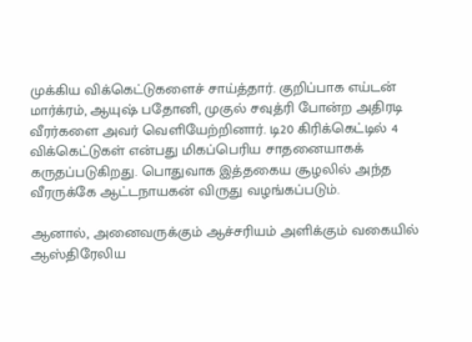முக்கிய விக்கெட்டுகளைச் சாய்த்தார். குறிப்பாக எய்டன் மார்க்ரம், ஆயுஷ் பதோனி, முகுல் சவுத்ரி போன்ற அதிரடி வீரர்களை அவர் வெளியேற்றினார். டி20 கிரிக்கெட்டில் 4 விக்கெட்டுகள் என்பது மிகப்பெரிய சாதனையாகக் கருதப்படுகிறது. பொதுவாக இத்தகைய சூழலில் அந்த வீரருக்கே ஆட்டநாயகன் விருது வழங்கப்படும்.

ஆனால், அனைவருக்கும் ஆச்சரியம் அளிக்கும் வகையில் ஆஸ்திரேலிய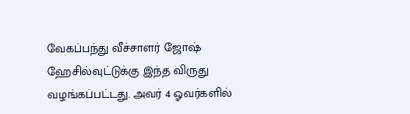வேகப்பந்து வீச்சாளர் ஜோஷ் ஹேசில்வுட்டுக்கு இந்த விருது வழங்கப்பட்டது. அவர் 4 ஓவர்களில்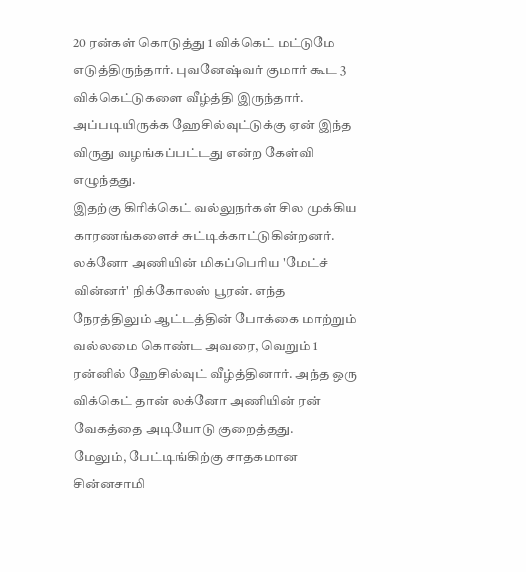20 ரன்கள் கொடுத்து 1 விக்கெட் மட்டுமே எடுத்திருந்தார். புவனேஷ்வர் குமார் கூட 3 விக்கெட்டுகளை வீழ்த்தி இருந்தார். அப்படியிருக்க ஹேசில்வுட்டுக்கு ஏன் இந்த விருது வழங்கப்பட்டது என்ற கேள்வி எழுந்தது.
இதற்கு கிரிக்கெட் வல்லுநர்கள் சில முக்கிய காரணங்களைச் சுட்டிக்காட்டுகின்றனர். லக்னோ அணியின் மிகப்பெரிய 'மேட்ச் வின்னர்' நிக்கோலஸ் பூரன். எந்த நேரத்திலும் ஆட்டத்தின் போக்கை மாற்றும் வல்லமை கொண்ட அவரை, வெறும் 1 ரன்னில் ஹேசில்வுட் வீழ்த்தினார். அந்த ஒரு விக்கெட் தான் லக்னோ அணியின் ரன் வேகத்தை அடியோடு குறைத்தது.
மேலும், பேட்டிங்கிற்கு சாதகமான சின்னசாமி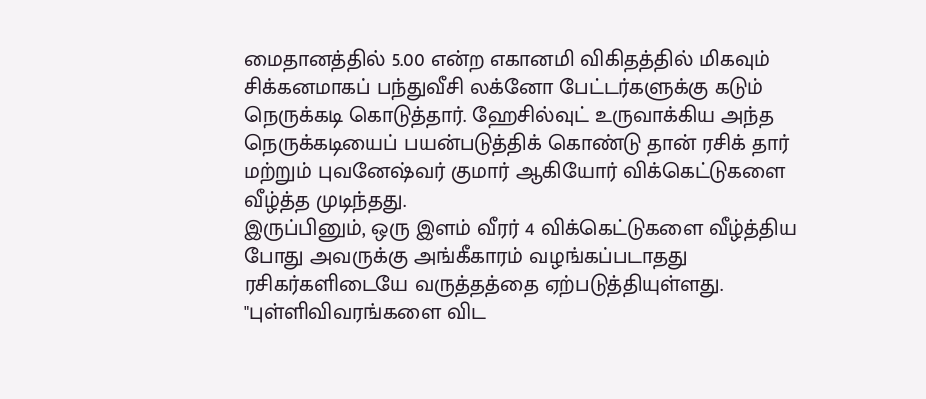மைதானத்தில் 5.00 என்ற எகானமி விகிதத்தில் மிகவும் சிக்கனமாகப் பந்துவீசி லக்னோ பேட்டர்களுக்கு கடும் நெருக்கடி கொடுத்தார். ஹேசில்வுட் உருவாக்கிய அந்த நெருக்கடியைப் பயன்படுத்திக் கொண்டு தான் ரசிக் தார் மற்றும் புவனேஷ்வர் குமார் ஆகியோர் விக்கெட்டுகளை வீழ்த்த முடிந்தது.
இருப்பினும், ஒரு இளம் வீரர் 4 விக்கெட்டுகளை வீழ்த்திய போது அவருக்கு அங்கீகாரம் வழங்கப்படாதது ரசிகர்களிடையே வருத்தத்தை ஏற்படுத்தியுள்ளது. "புள்ளிவிவரங்களை விட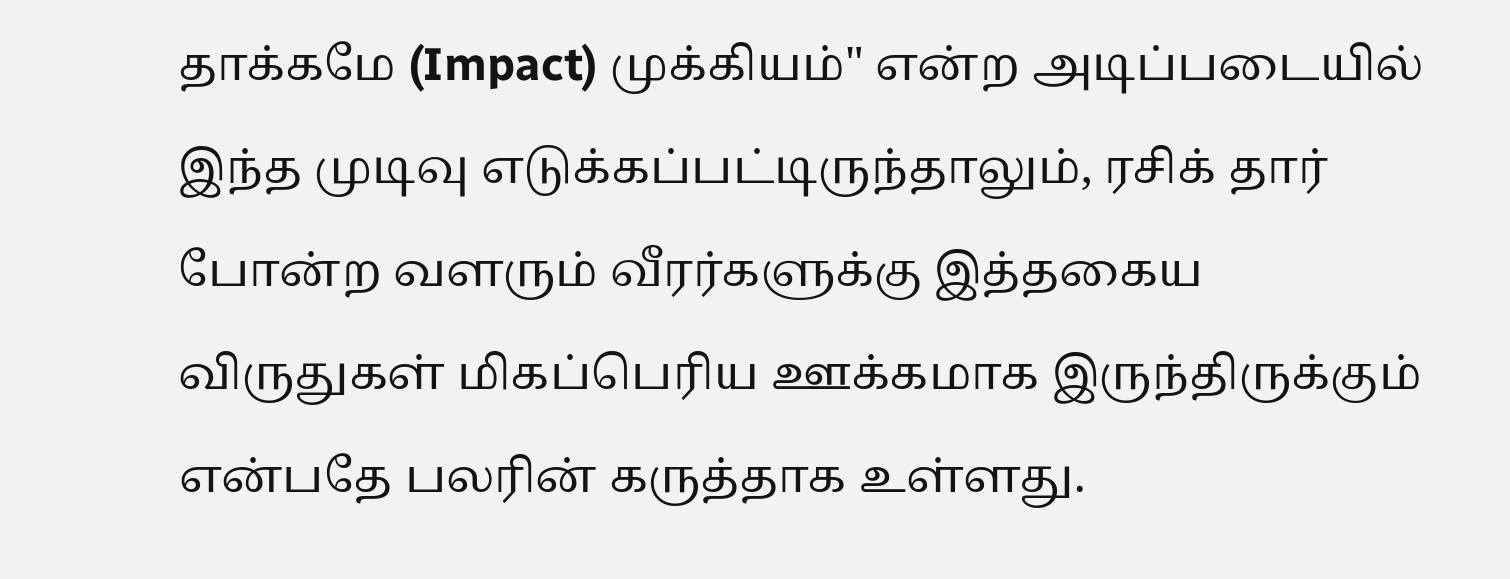தாக்கமே (Impact) முக்கியம்" என்ற அடிப்படையில் இந்த முடிவு எடுக்கப்பட்டிருந்தாலும், ரசிக் தார் போன்ற வளரும் வீரர்களுக்கு இத்தகைய விருதுகள் மிகப்பெரிய ஊக்கமாக இருந்திருக்கும் என்பதே பலரின் கருத்தாக உள்ளது.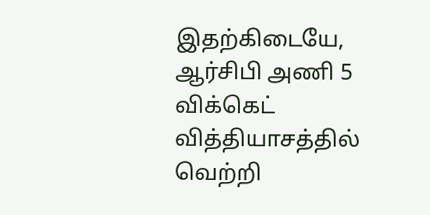இதற்கிடையே, ஆர்சிபி அணி 5 விக்கெட் வித்தியாசத்தில் வெற்றி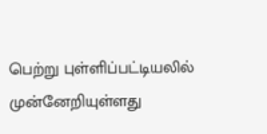பெற்று புள்ளிப்பட்டியலில் முன்னேறியுள்ளது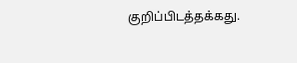குறிப்பிடத்தக்கது.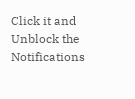Click it and Unblock the Notifications